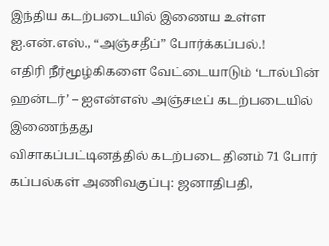இந்திய கடற்படையில் இணைய உள்ள ஐ.என்.எஸ்., “அஞ்சதீப்” போர்க்கப்பல்.!
எதிரி நீர்மூழ்கிகளை வேட்டையாடும் ‘டால்பின் ஹன்டர்’ – ஐஎன்எஸ் அஞ்சடீப் கடற்படையில் இணைந்தது
விசாகப்பட்டினத்தில் கடற்படை தினம் 71 போர் கப்பல்கள் அணிவகுப்பு: ஜனாதிபதி,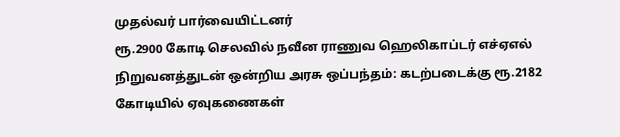முதல்வர் பார்வையிட்டனர்
ரூ.2900 கோடி செலவில் நவீன ராணுவ ஹெலிகாப்டர் எச்ஏஎல் நிறுவனத்துடன் ஒன்றிய அரசு ஒப்பந்தம்: கடற்படைக்கு ரூ.2182 கோடியில் ஏவுகணைகள்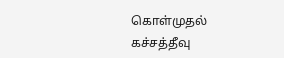கொள்முதல்
கச்சத்தீவு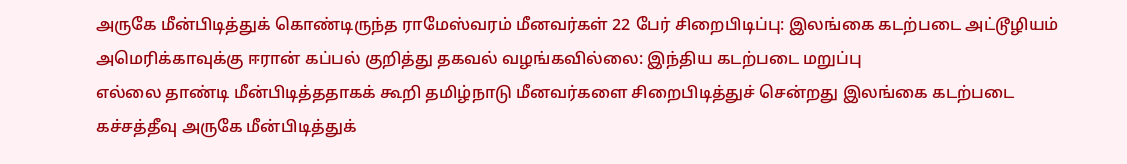அருகே மீன்பிடித்துக் கொண்டிருந்த ராமேஸ்வரம் மீனவர்கள் 22 பேர் சிறைபிடிப்பு: இலங்கை கடற்படை அட்டூழியம்
அமெரிக்காவுக்கு ஈரான் கப்பல் குறித்து தகவல் வழங்கவில்லை: இந்திய கடற்படை மறுப்பு
எல்லை தாண்டி மீன்பிடித்ததாகக் கூறி தமிழ்நாடு மீனவர்களை சிறைபிடித்துச் சென்றது இலங்கை கடற்படை
கச்சத்தீவு அருகே மீன்பிடித்துக்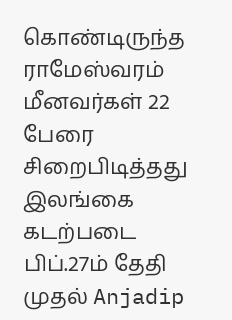கொண்டிருந்த ராமேஸ்வரம் மீனவர்கள் 22 பேரை சிறைபிடித்தது இலங்கை கடற்படை
பிப்.27ம் தேதி முதல் Anjadip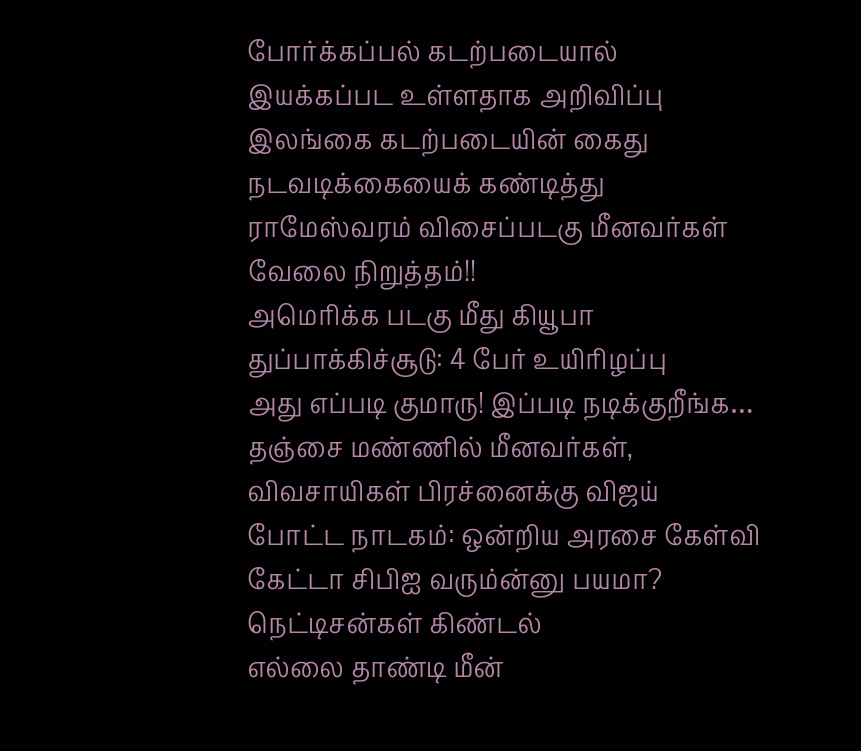போர்க்கப்பல் கடற்படையால் இயக்கப்பட உள்ளதாக அறிவிப்பு
இலங்கை கடற்படையின் கைது நடவடிக்கையைக் கண்டித்து ராமேஸ்வரம் விசைப்படகு மீனவர்கள் வேலை நிறுத்தம்!!
அமெரிக்க படகு மீது கியூபா துப்பாக்கிச்சூடு: 4 பேர் உயிரிழப்பு
அது எப்படி குமாரு! இப்படி நடிக்குறீங்க… தஞ்சை மண்ணில் மீனவர்கள், விவசாயிகள் பிரச்னைக்கு விஜய் போட்ட நாடகம்: ஒன்றிய அரசை கேள்வி கேட்டா சிபிஐ வரும்ன்னு பயமா? நெட்டிசன்கள் கிண்டல்
எல்லை தாண்டி மீன்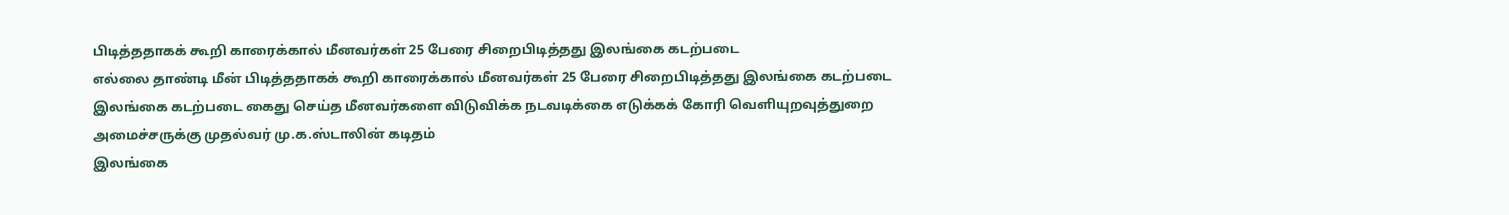பிடித்ததாகக் கூறி காரைக்கால் மீனவர்கள் 25 பேரை சிறைபிடித்தது இலங்கை கடற்படை
எல்லை தாண்டி மீன் பிடித்ததாகக் கூறி காரைக்கால் மீனவர்கள் 25 பேரை சிறைபிடித்தது இலங்கை கடற்படை
இலங்கை கடற்படை கைது செய்த மீனவர்களை விடுவிக்க நடவடிக்கை எடுக்கக் கோரி வெளியுறவுத்துறை அமைச்சருக்கு முதல்வர் மு.க.ஸ்டாலின் கடிதம்
இலங்கை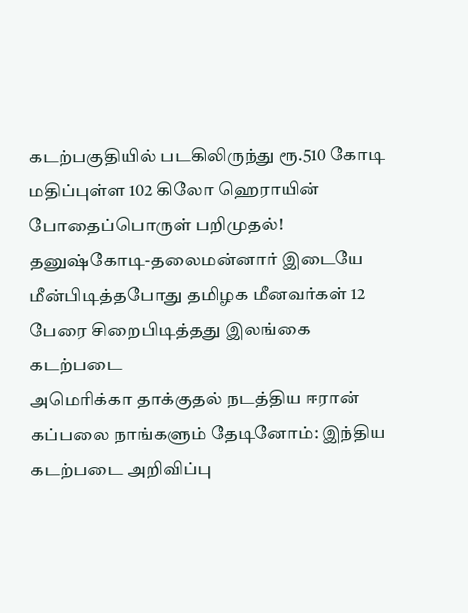கடற்பகுதியில் படகிலிருந்து ரூ.510 கோடி மதிப்புள்ள 102 கிலோ ஹெராயின் போதைப்பொருள் பறிமுதல்!
தனுஷ்கோடி-தலைமன்னார் இடையே மீன்பிடித்தபோது தமிழக மீனவர்கள் 12 பேரை சிறைபிடித்தது இலங்கை கடற்படை
அமெரிக்கா தாக்குதல் நடத்திய ஈரான் கப்பலை நாங்களும் தேடினோம்: இந்திய கடற்படை அறிவிப்பு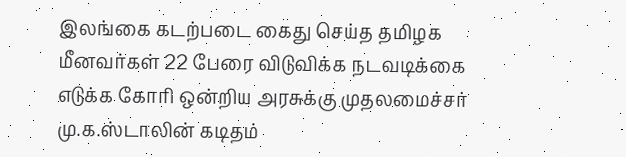இலங்கை கடற்படை கைது செய்த தமிழக மீனவர்கள் 22 பேரை விடுவிக்க நடவடிக்கை எடுக்க கோரி ஒன்றிய அரசுக்கு முதலமைச்சர் மு.க.ஸ்டாலின் கடிதம்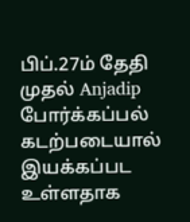பிப்.27ம் தேதி முதல் Anjadip போர்க்கப்பல் கடற்படையால் இயக்கப்பட உள்ளதாக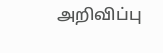அறிவிப்பு